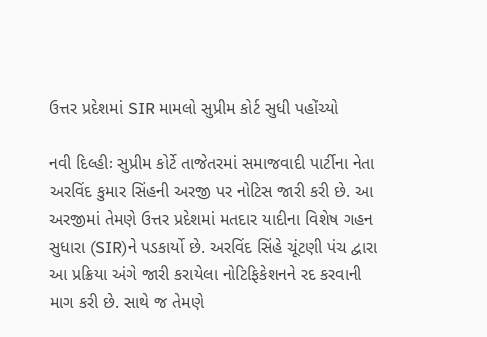ઉત્તર પ્રદેશમાં SIR મામલો સુપ્રીમ કોર્ટ સુધી પહોંચ્યો

નવી દિલ્હીઃ સુપ્રીમ કોર્ટે તાજેતરમાં સમાજવાદી પાર્ટીના નેતા અરવિંદ કુમાર સિંહની અરજી પર નોટિસ જારી કરી છે. આ અરજીમાં તેમણે ઉત્તર પ્રદેશમાં મતદાર યાદીના વિશેષ ગહન સુધારા (SIR)ને પડકાર્યો છે. અરવિંદ સિંહે ચૂંટણી પંચ દ્વારા આ પ્રક્રિયા અંગે જારી કરાયેલા નોટિફિકેશનને રદ કરવાની માગ કરી છે. સાથે જ તેમણે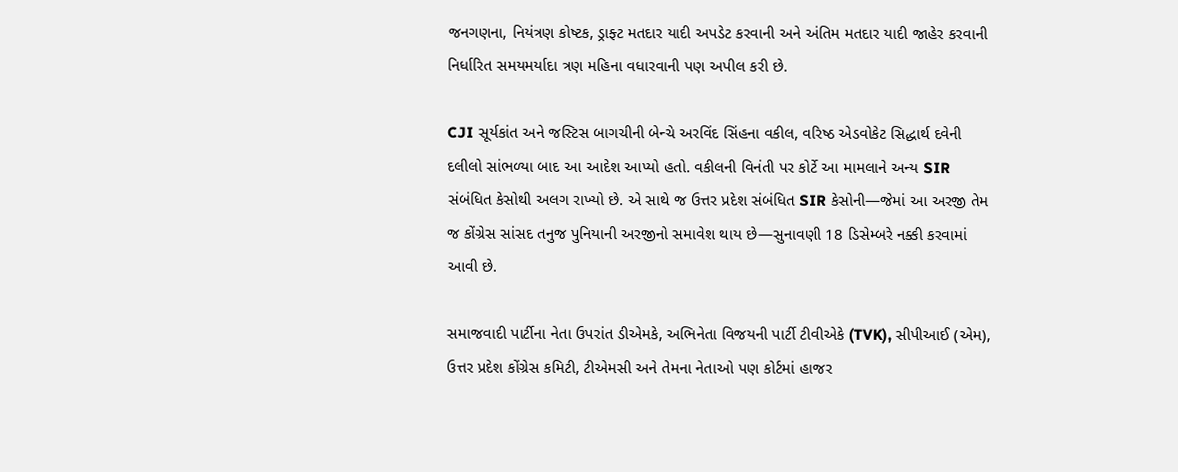જનગણના, નિયંત્રણ કોષ્ટક, ડ્રાફ્ટ મતદાર યાદી અપડેટ કરવાની અને અંતિમ મતદાર યાદી જાહેર કરવાની નિર્ધારિત સમયમર્યાદા ત્રણ મહિના વધારવાની પણ અપીલ કરી છે.

CJI સૂર્યકાંત અને જસ્ટિસ બાગચીની બેન્ચે અરવિંદ સિંહના વકીલ, વરિષ્ઠ એડવોકેટ સિદ્ધાર્થ દવેની દલીલો સાંભળ્યા બાદ આ આદેશ આપ્યો હતો. વકીલની વિનંતી પર કોર્ટે આ મામલાને અન્ય SIR સંબંધિત કેસોથી અલગ રાખ્યો છે. એ સાથે જ ઉત્તર પ્રદેશ સંબંધિત SIR કેસોની—જેમાં આ અરજી તેમ જ કોંગ્રેસ સાંસદ તનુજ પુનિયાની અરજીનો સમાવેશ થાય છે—સુનાવણી 18 ડિસેમ્બરે નક્કી કરવામાં આવી છે.

સમાજવાદી પાર્ટીના નેતા ઉપરાંત ડીએમકે, અભિનેતા વિજયની પાર્ટી ટીવીએકે (TVK), સીપીઆઈ (એમ), ઉત્તર પ્રદેશ કોંગ્રેસ કમિટી, ટીએમસી અને તેમના નેતાઓ પણ કોર્ટમાં હાજર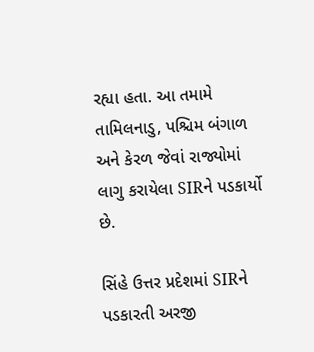રહ્યા હતા. આ તમામે તામિલનાડુ, પશ્ચિમ બંગાળ અને કેરળ જેવાં રાજ્યોમાં લાગુ કરાયેલા SIRને પડકાર્યો છે.

સિંહે ઉત્તર પ્રદેશમાં SIRને પડકારતી અરજી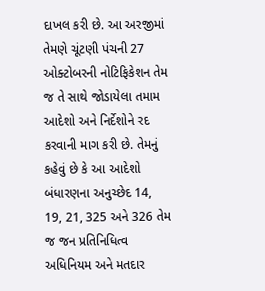દાખલ કરી છે. આ અરજીમાં તેમણે ચૂંટણી પંચની 27 ઓક્ટોબરની નોટિફિકેશન તેમ જ તે સાથે જોડાયેલા તમામ આદેશો અને નિર્દેશોને રદ કરવાની માગ કરી છે. તેમનું કહેવું છે કે આ આદેશો બંધારણના અનુચ્છેદ 14, 19, 21, 325 અને 326 તેમ જ જન પ્રતિનિધિત્વ અધિનિયમ અને મતદાર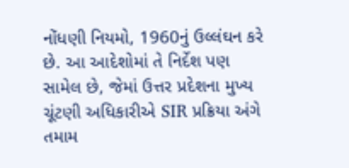નોંધણી નિયમો, 1960નું ઉલ્લંઘન કરે છે. આ આદેશોમાં તે નિર્દેશ પણ સામેલ છે, જેમાં ઉત્તર પ્રદેશના મુખ્ય ચૂંટણી અધિકારીએ SIR પ્રક્રિયા અંગે તમામ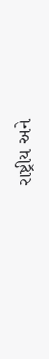રાષ્ટ્રીય અને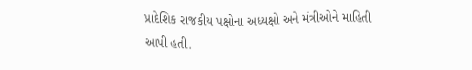પ્રાદેશિક રાજકીય પક્ષોના અધ્યક્ષો અને મંત્રીઓને માહિતી આપી હતી.